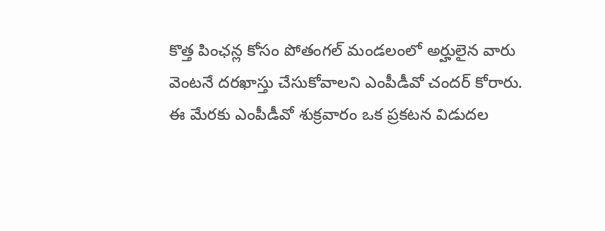కొత్త పింఛన్ల కోసం పోతంగల్ మండలంలో అర్హులైన వారు వెంటనే దరఖాస్తు చేసుకోవాలని ఎంపీడీవో చందర్ కోరారు. ఈ మేరకు ఎంపీడీవో శుక్రవారం ఒక ప్రకటన విడుదల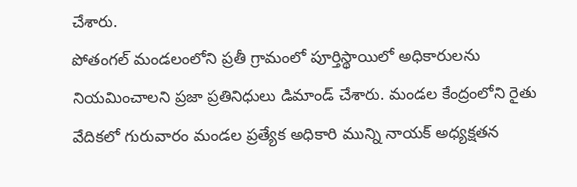చేశారు.
పోతంగల్ మండలంలోని ప్రతీ గ్రామంలో పూర్తిస్థాయిలో అధికారులను నియమించాలని ప్రజా ప్రతినిధులు డిమాండ్ చేశారు. మండల కేంద్రంలోని రైతు వేదికలో గురువారం మండల ప్రత్యేక అధికారి మున్ని నాయక్ అధ్యక్షతన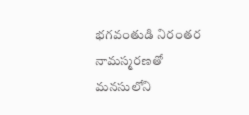భగవంతుడి నిరంతర నామస్మరణతో మనసులోని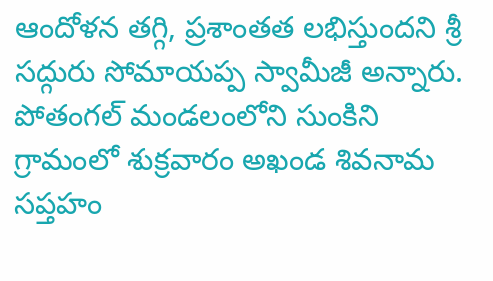ఆందోళన తగ్గి, ప్రశాంతత లభిస్తుందని శ్రీ సద్గురు సోమాయప్ప స్వామీజీ అన్నారు. పోతంగల్ మండలంలోని సుంకిని గ్రామంలో శుక్రవారం అఖండ శివనామ సప్తహం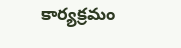కార్యక్రమం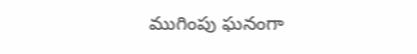ముగింపు ఘనంగా